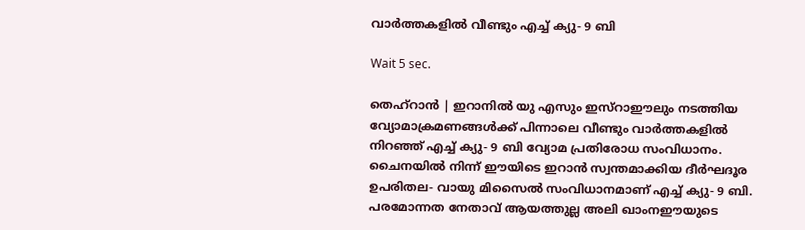വാര്‍ത്തകളില്‍ വീണ്ടും എച്ച് ക്യു- 9 ബി

Wait 5 sec.

തെഹ്റാന്‍ | ഇറാനില്‍ യു എസും ഇസ്റാഈലും നടത്തിയ വ്യോമാക്രമണങ്ങള്‍ക്ക് പിന്നാലെ വീണ്ടും വാര്‍ത്തകളില്‍ നിറഞ്ഞ് എച്ച് ക്യു- 9 ബി വ്യോമ പ്രതിരോധ സംവിധാനം. ചൈനയില്‍ നിന്ന് ഈയിടെ ഇറാന്‍ സ്വന്തമാക്കിയ ദീര്‍ഘദൂര ഉപരിതല- വായു മിസൈല്‍ സംവിധാനമാണ് എച്ച് ക്യു- 9 ബി. പരമോന്നത നേതാവ് ആയത്തുല്ല അലി ഖാംനഈയുടെ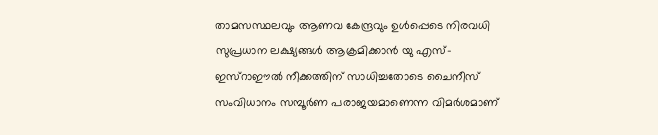താമസസ്ഥലവും ആണവ കേന്ദ്രവും ഉള്‍പ്പെടെ നിരവധി സുപ്രധാന ലക്ഷ്യങ്ങള്‍ ആക്രമിക്കാന്‍ യു എസ്- ഇസ്റാഈല്‍ നീക്കത്തിന് സാധിച്ചതോടെ ചൈനീസ് സംവിധാനം സമ്പൂര്‍ണ പരാജയമാണെന്ന വിമര്‍ശമാണ്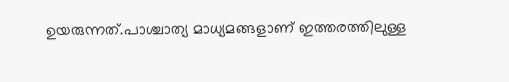ഉയരുന്നത്.പാശ്ചാത്യ മാധ്യമങ്ങളാണ് ഇത്തരത്തിലുള്ള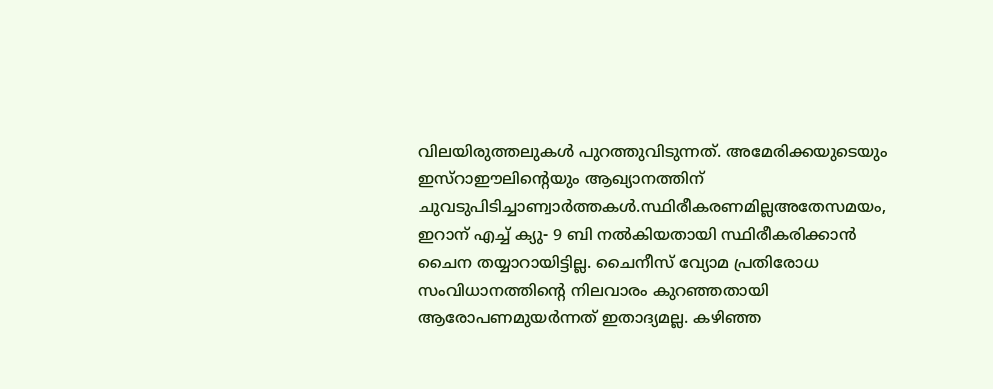വിലയിരുത്തലുകള്‍ പുറത്തുവിടുന്നത്. അമേരിക്കയുടെയും ഇസ്റാഈലിന്റെയും ആഖ്യാനത്തിന് ചുവടുപിടിച്ചാണ്വാര്‍ത്തകള്‍.സ്ഥിരീകരണമില്ലഅതേസമയം, ഇറാന് എച്ച് ക്യു- 9 ബി നല്‍കിയതായി സ്ഥിരീകരിക്കാന്‍ ചൈന തയ്യാറായിട്ടില്ല. ചൈനീസ് വ്യോമ പ്രതിരോധ സംവിധാനത്തിന്റെ നിലവാരം കുറഞ്ഞതായി ആരോപണമുയര്‍ന്നത് ഇതാദ്യമല്ല. കഴിഞ്ഞ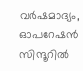വര്‍ഷമാദ്യം, ഓപറേഷന്‍ സിന്ദൂറില്‍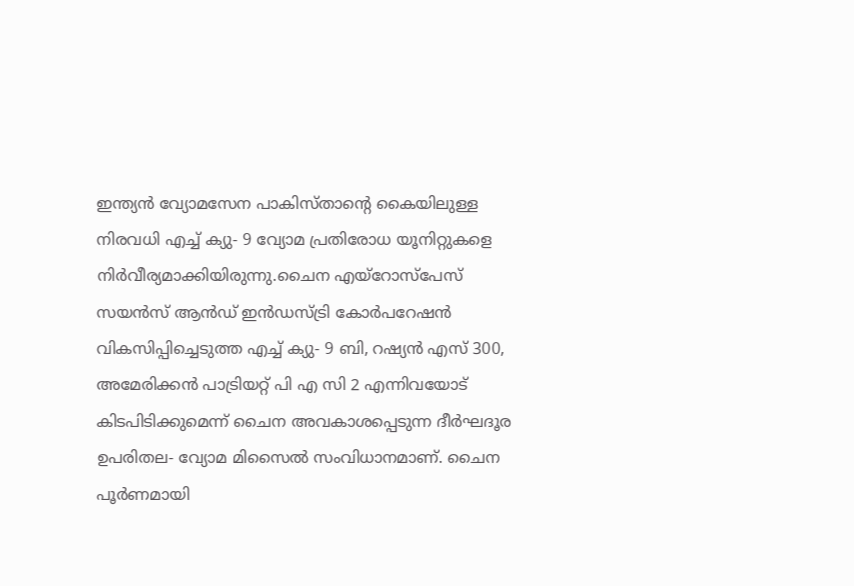ഇന്ത്യന്‍ വ്യോമസേന പാകിസ്താന്റെ കൈയിലുള്ള നിരവധി എച്ച് ക്യു- 9 വ്യോമ പ്രതിരോധ യൂനിറ്റുകളെ നിര്‍വീര്യമാക്കിയിരുന്നു.ചൈന എയ്‌റോസ്‌പേസ് സയന്‍സ് ആന്‍ഡ് ഇന്‍ഡസ്ട്രി കോര്‍പറേഷന്‍ വികസിപ്പിച്ചെടുത്ത എച്ച് ക്യു- 9 ബി, റഷ്യന്‍ എസ് 300, അമേരിക്കന്‍ പാട്രിയറ്റ് പി എ സി 2 എന്നിവയോട് കിടപിടിക്കുമെന്ന് ചൈന അവകാശപ്പെടുന്ന ദീര്‍ഘദൂര ഉപരിതല- വ്യോമ മിസൈല്‍ സംവിധാനമാണ്. ചൈന പൂര്‍ണമായി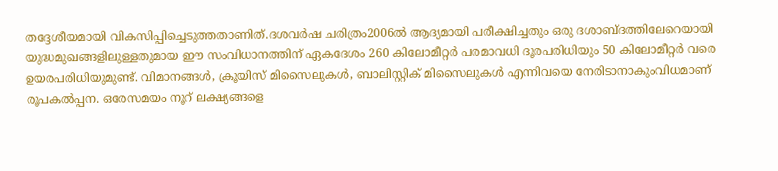തദ്ദേശീയമായി വികസിപ്പിച്ചെടുത്തതാണിത്.ദശവര്‍ഷ ചരിത്രം2006ല്‍ ആദ്യമായി പരീക്ഷിച്ചതും ഒരു ദശാബ്ദത്തിലേറെയായി യുദ്ധമുഖങ്ങളിലുള്ളതുമായ ഈ സംവിധാനത്തിന് ഏകദേശം 260 കിലോമീറ്റര്‍ പരമാവധി ദൂരപരിധിയും 50 കിലോമീറ്റര്‍ വരെ ഉയരപരിധിയുമുണ്ട്. വിമാനങ്ങള്‍, ക്രൂയിസ് മിസൈലുകള്‍, ബാലിസ്റ്റിക് മിസൈലുകള്‍ എന്നിവയെ നേരിടാനാകുംവിധമാണ് രൂപകല്‍പ്പന. ഒരേസമയം നൂറ് ലക്ഷ്യങ്ങളെ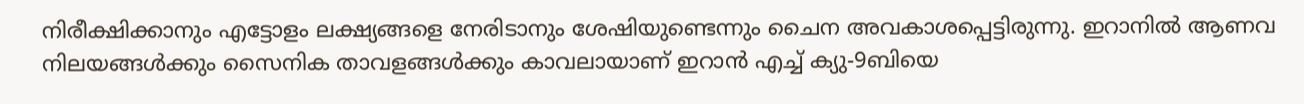നിരീക്ഷിക്കാനും എട്ടോളം ലക്ഷ്യങ്ങളെ നേരിടാനും ശേഷിയുണ്ടെന്നും ചൈന അവകാശപ്പെട്ടിരുന്നു. ഇറാനില്‍ ആണവ നിലയങ്ങള്‍ക്കും സൈനിക താവളങ്ങള്‍ക്കും കാവലായാണ് ഇറാന്‍ എച്ച് ക്യു-9ബിയെ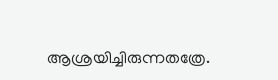ആശ്രയിച്ചിരുന്നതത്രേ.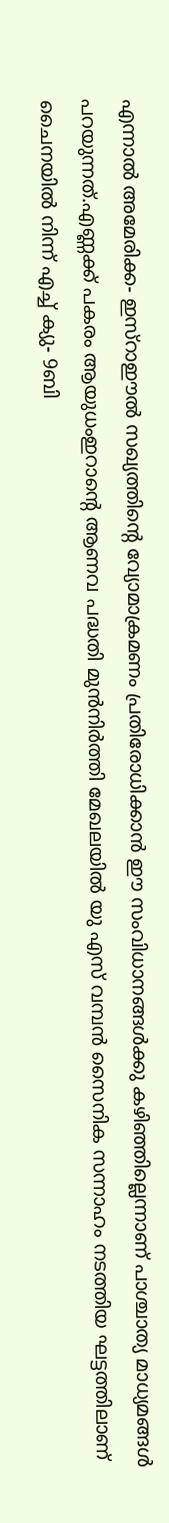എന്നാല്‍ അമേരിക്ക- ഇസ്‌റാഈല്‍ സഖ്യത്തിന്റെ വ്യോമാക്രമണം പ്രതിരോധിക്കാന്‍ ഈ സംവിധാനങ്ങള്‍ക്കു കഴിഞ്ഞില്ലെന്നാണ് പാശ്ചാത്യ മാധ്യമങ്ങള്‍ പറയുന്നത്.എണ്ണക്ക് പകരം ആയുധംഇറാന്റെ ആണവ പദ്ധതി മുന്‍നിര്‍ത്തി മേഖലയില്‍ യു എസ് വമ്പന്‍ സൈനിക സന്നാഹം നടത്തിയ ഘട്ടത്തിലാണ് ചൈനയില്‍ നിന്ന് എച്ച് ക്യു- 9ബി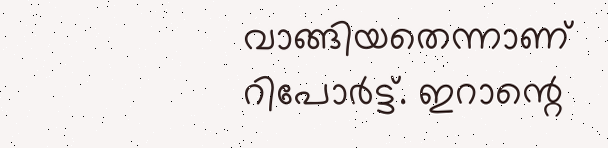വാങ്ങിയതെന്നാണ് റിപോര്‍ട്ട്. ഇറാന്റെ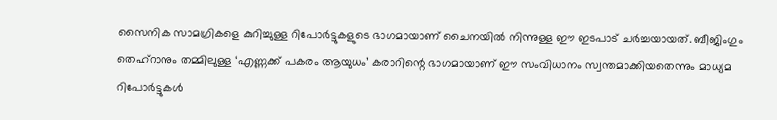സൈനിക സാമഗ്രികളെ കുറിച്ചുള്ള റിപോര്‍ട്ടുകളുടെ ഭാഗമായാണ് ചൈനയില്‍ നിന്നുള്ള ഈ ഇടപാട് ചര്‍ച്ചയായത്. ബീജിംഗും തെഹ്‌റാനും തമ്മിലുള്ള ‘എണ്ണക്ക് പകരം ആയുധം’ കരാറിന്റെ ഭാഗമായാണ് ഈ സംവിധാനം സ്വന്തമാക്കിയതെന്നും മാധ്യമ റിപോര്‍ട്ടുകള്‍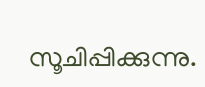സൂചിപ്പിക്കുന്നു.